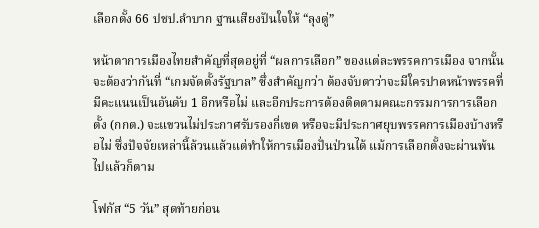เลือกตั้ง 66 ปชป.ลำบาก ฐานเสียงปันใจให้ “ลุงตู่”

หน้าตาการเมืองไทยสำคัญที่สุดอยู่ที่ “ผลการเลือก” ของแต่ละพรรคการเมือง จากนั้นจะต้องว่ากันที่ “เกมจัดตั้งรัฐบาล” ซึ่งสำคัญกว่า ต้องจับตาว่าจะมีใครปาดหน้าพรรคที่มีคะแนนเป็นอันดับ 1 อีกหรือไม่ และอีกประการต้องติดตามคณะกรรมการการเลือกตั้ง (กกต.) จะแขวนไม่ประกาศรับรองกี่เขต หรือจะมีประกาศยุบพรรคการเมืองบ้างหรือไม่ ซึ่งปัจจัยเหล่านี้ล้วนแล้วแต่ทำให้การเมืองปั่นป่วนได้ แม้การเลือกตั้งจะผ่านพ้นไปแล้วก็ตาม

โฟกัส “5 วัน” สุดท้ายก่อน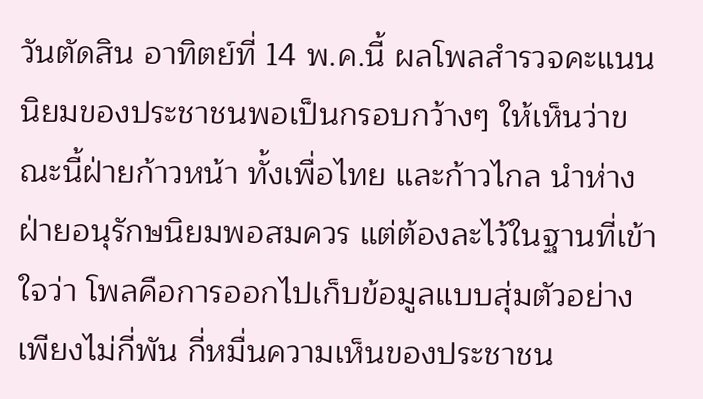วันตัดสิน อาทิตย์ที่ 14 พ.ค.นี้ ผลโพลสำรวจคะแนนนิยมของประชาชนพอเป็นกรอบกว้างๆ ให้เห็นว่าขณะนี้ฝ่ายก้าวหน้า ทั้งเพื่อไทย และก้าวไกล นำห่างฝ่ายอนุรักษนิยมพอสมควร แต่ต้องละไว้ในฐานที่เข้าใจว่า โพลคือการออกไปเก็บข้อมูลแบบสุ่มตัวอย่างเพียงไม่กี่พัน กี่หมื่นความเห็นของประชาชน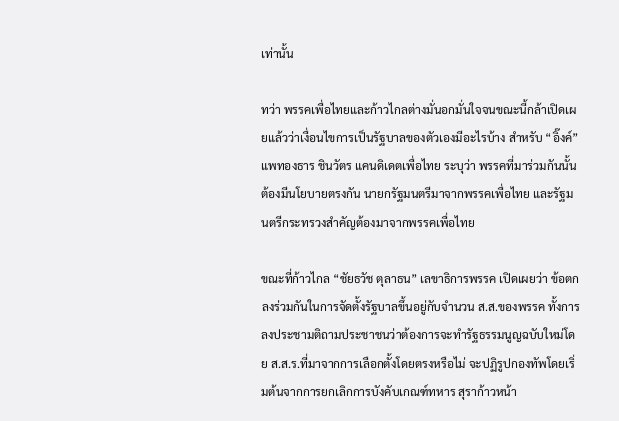เท่านั้น

ทว่า พรรคเพื่อไทยและก้าวไกลต่างมั่นอกมั่นใจจนขณะนี้กล้าเปิดเผยแล้วว่าเงื่อนไขการเป็นรัฐบาลของตัวเองมีอะไรบ้าง สำหรับ “อิ๊งค์” แพทองธาร ชินวัตร แคนดิเดตเพื่อไทย ระบุว่า พรรคที่มาร่วมกันนั้นต้องมีนโยบายตรงกัน นายกรัฐมนตรีมาจากพรรคเพื่อไทย และรัฐมนตรีกระทรวงสำคัญต้องมาจากพรรคเพื่อไทย

ขณะที่ก้าวไกล “ชัยธวัช ตุลาธน” เลขาธิการพรรค เปิดเผยว่า ข้อตกลงร่วมกันในการจัดตั้งรัฐบาลขึ้นอยู่กับจำนวน ส.ส.ของพรรค ทั้งการลงประชามติถามประชาชนว่าต้องการจะทำรัฐธรรมนูญฉบับใหม่โดย ส.ส.ร.ที่มาจากการเลือกตั้งโดยตรงหรือไม่ จะปฏิรูปกองทัพโดยเริ่มต้นจากการยกเลิกการบังคับเกณฑ์ทหาร สุราก้าวหน้า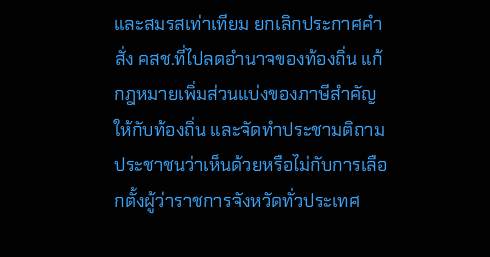และสมรสเท่าเทียม ยกเลิกประกาศคำสั่ง คสช.ที่ไปลดอำนาจของท้องถิ่น แก้กฎหมายเพิ่มส่วนแบ่งของภาษีสำคัญให้กับท้องถิ่น และจัดทำประชามติถามประชาชนว่าเห็นด้วยหรือไม่กับการเลือกตั้งผู้ว่าราชการจังหวัดทั่วประเทศ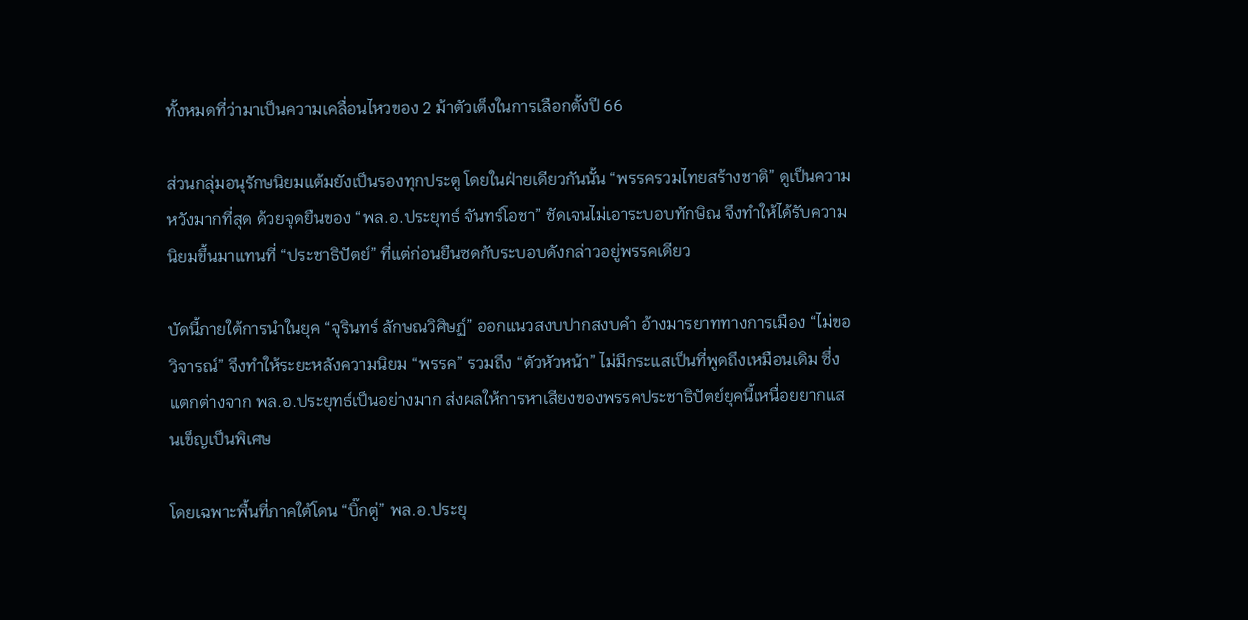ทั้งหมดที่ว่ามาเป็นความเคลื่อนไหวของ 2 ม้าตัวเต็งในการเลือกตั้งปี 66

ส่วนกลุ่มอนุรักษนิยมแต้มยังเป็นรองทุกประตู โดยในฝ่ายเดียวกันนั้น “พรรครวมไทยสร้างชาติ” ดูเป็นความหวังมากที่สุด ด้วยจุดยืนของ “พล.อ.ประยุทธ์ จันทร์โอชา” ชัดเจนไม่เอาระบอบทักษิณ จึงทำให้ได้รับความนิยมขึ้นมาแทนที่ “ประชาธิปัตย์” ที่แต่ก่อนยืนซดกับระบอบดังกล่าวอยู่พรรคเดียว

บัดนี้ภายใต้การนำในยุค “จุรินทร์ ลักษณวิศิษฏ์” ออกแนวสงบปากสงบคำ อ้างมารยาททางการเมือง “ไม่ขอวิจารณ์” จึงทำให้ระยะหลังความนิยม “พรรค” รวมถึง “ตัวหัวหน้า” ไม่มีกระแสเป็นที่พูดถึงเหมือนเดิม ซึ่งแตกต่างจาก พล.อ.ประยุทธ์เป็นอย่างมาก ส่งผลให้การหาเสียงของพรรคประชาธิปัตย์ยุคนี้เหนื่อยยากแสนเข็ญเป็นพิเศษ

โดยเฉพาะพื้นที่ภาคใต้โดน “บิ๊กตู่” พล.อ.ประยุ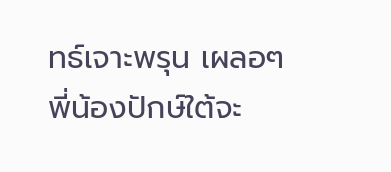ทธ์เจาะพรุน เผลอๆ พี่น้องปักษ์ใต้จะ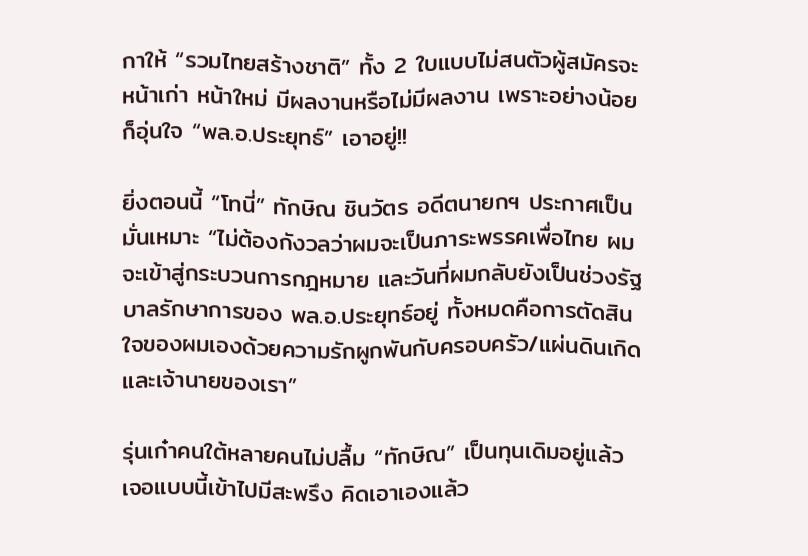กาให้ “รวมไทยสร้างชาติ” ทั้ง 2 ใบแบบไม่สนตัวผู้สมัครจะหน้าเก่า หน้าใหม่ มีผลงานหรือไม่มีผลงาน เพราะอย่างน้อยก็อุ่นใจ “พล.อ.ประยุทธ์” เอาอยู่!!

ยิ่งตอนนี้ “โทนี่” ทักษิณ ชินวัตร อดีตนายกฯ ประกาศเป็นมั่นเหมาะ “ไม่ต้องกังวลว่าผมจะเป็นภาระพรรคเพื่อไทย ผมจะเข้าสู่กระบวนการกฎหมาย และวันที่ผมกลับยังเป็นช่วงรัฐบาลรักษาการของ พล.อ.ประยุทธ์อยู่ ทั้งหมดคือการตัดสินใจของผมเองด้วยความรักผูกพันกับครอบครัว/แผ่นดินเกิดและเจ้านายของเรา”

รุ่นเก๋าคนใต้หลายคนไม่ปลื้ม “ทักษิณ” เป็นทุนเดิมอยู่แล้ว เจอแบบนี้เข้าไปมีสะพรึง คิดเอาเองแล้ว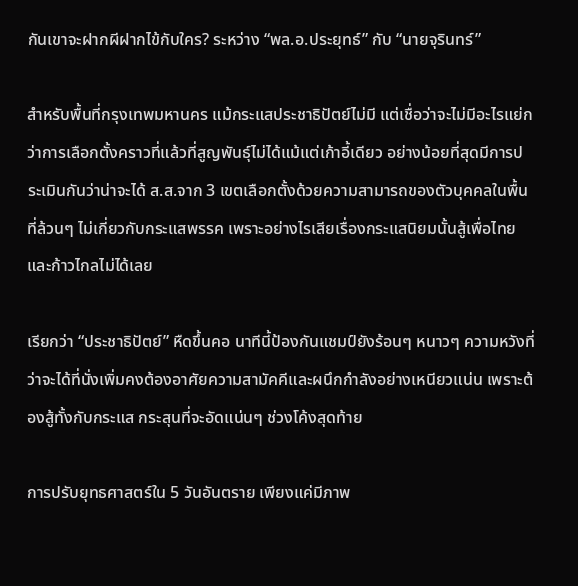กันเขาจะฝากผีฝากไข้กับใคร? ระหว่าง “พล.อ.ประยุทธ์” กับ “นายจุรินทร์”

สำหรับพื้นที่กรุงเทพมหานคร แม้กระแสประชาธิปัตย์ไม่มี แต่เชื่อว่าจะไม่มีอะไรแย่กว่าการเลือกตั้งคราวที่แล้วที่สูญพันธุ์ไม่ได้แม้แต่เก้าอี้เดียว อย่างน้อยที่สุดมีการประเมินกันว่าน่าจะได้ ส.ส.จาก 3 เขตเลือกตั้งด้วยความสามารถของตัวบุคคลในพื้นที่ล้วนๆ ไม่เกี่ยวกับกระแสพรรค เพราะอย่างไรเสียเรื่องกระแสนิยมนั้นสู้เพื่อไทยและก้าวไกลไม่ได้เลย

เรียกว่า “ประชาธิปัตย์” หืดขึ้นคอ นาทีนี้ป้องกันแชมป์ยังร้อนๆ หนาวๆ ความหวังที่ว่าจะได้ที่นั่งเพิ่มคงต้องอาศัยความสามัคคีและผนึกกำลังอย่างเหนียวแน่น เพราะต้องสู้ทั้งกับกระแส กระสุนที่จะอัดแน่นๆ ช่วงโค้งสุดท้าย

การปรับยุทธศาสตร์ใน 5 วันอันตราย เพียงแค่มีภาพ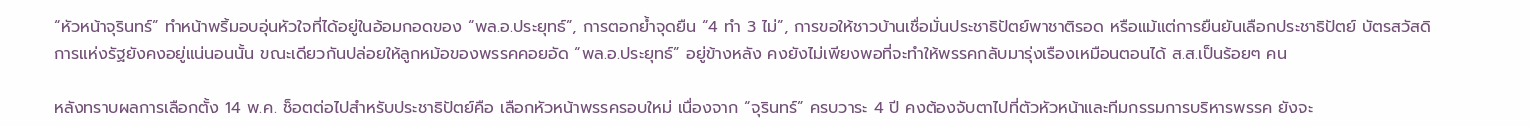“หัวหน้าจุรินทร์” ทำหน้าพริ้มอบอุ่นหัวใจที่ได้อยู่ในอ้อมกอดของ “พล.อ.ประยุทธ์”, การตอกย้ำจุดยืน “4 ทำ 3 ไม่”, การขอให้ชาวบ้านเชื่อมั่นประชาธิปัตย์พาชาติรอด หรือแม้แต่การยืนยันเลือกประชาธิปัตย์ บัตรสวัสดิการแห่งรัฐยังคงอยู่แน่นอนนั้น ขณะเดียวกันปล่อยให้ลูกหม้อของพรรคคอยอัด “พล.อ.ประยุทธ์” อยู่ข้างหลัง คงยังไม่เพียงพอที่จะทำให้พรรคกลับมารุ่งเรืองเหมือนตอนได้ ส.ส.เป็นร้อยๆ คน

หลังทราบผลการเลือกตั้ง 14 พ.ค. ช็อตต่อไปสำหรับประชาธิปัตย์คือ เลือกหัวหน้าพรรครอบใหม่ เนื่องจาก “จุรินทร์” ครบวาระ 4 ปี คงต้องจับตาไปที่ตัวหัวหน้าและทีมกรรมการบริหารพรรค ยังจะ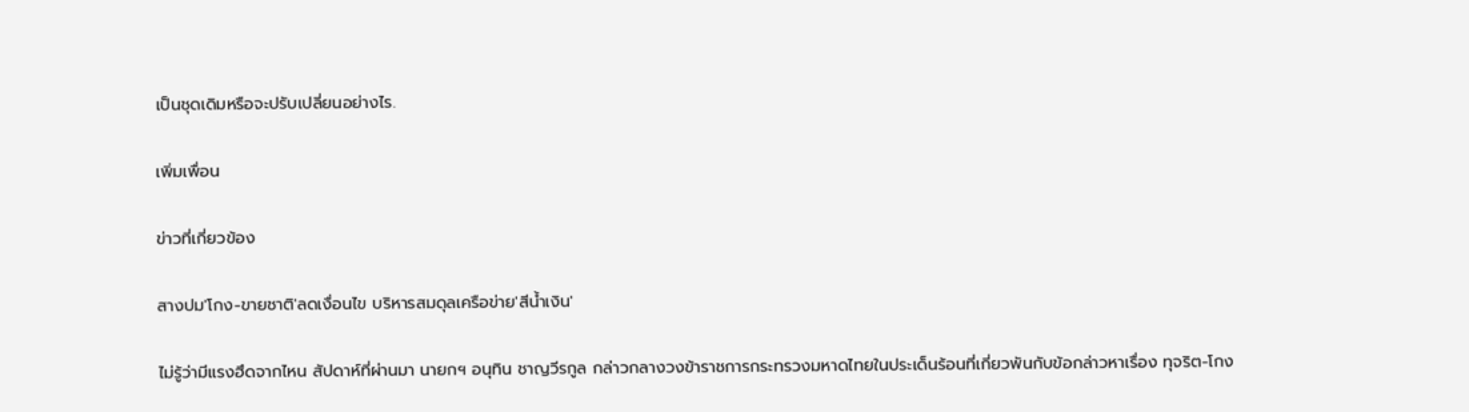เป็นชุดเดิมหรือจะปรับเปลี่ยนอย่างไร.

เพิ่มเพื่อน

ข่าวที่เกี่ยวข้อง

สางปม'โกง-ขายชาติ'ลดเงื่อนไข บริหารสมดุลเครือข่าย'สีน้ำเงิน'

ไม่รู้ว่ามีแรงฮึดจากไหน สัปดาห์ที่ผ่านมา นายกฯ อนุทิน ชาญวีรกูล กล่าวกลางวงข้าราชการกระทรวงมหาดไทยในประเด็นร้อนที่เกี่ยวพันกับข้อกล่าวหาเรื่อง ทุจริต-โกง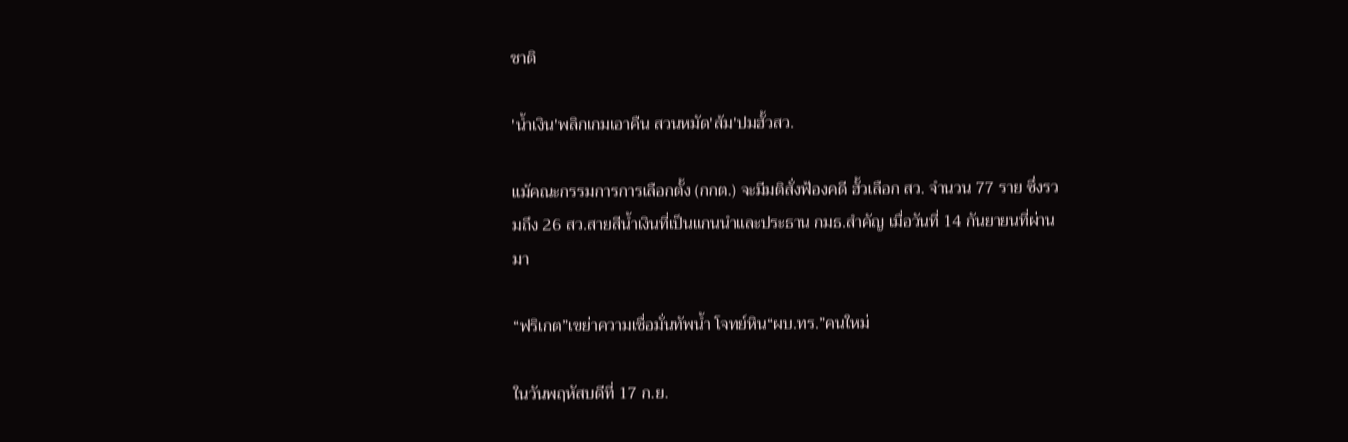ชาติ

'น้ำเงิน'พลิกเกมเอาคืน สวนหมัด'ส้ม'ปมฮั้วสว.

แม้คณะกรรมการการเลือกตั้ง (กกต.) จะมีมติสั่งฟ้องคดี ฮั้วเลือก สว. จำนวน 77 ราย ซึ่งรวมถึง 26 สว.สายสีน้ำเงินที่เป็นแกนนำและประธาน กมธ.สำคัญ เมื่อวันที่ 14 กันยายนที่ผ่านมา

“ฟริเกต”เขย่าความเชื่อมั่นทัพน้ำ โจทย์หิน“ผบ.ทร.”คนใหม่

ในวันพฤหัสบดีที่ 17 ก.ย.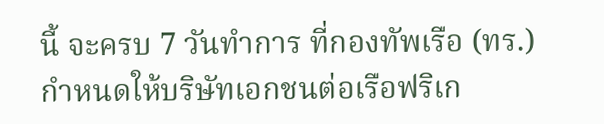นี้ จะครบ 7 วันทำการ ที่กองทัพเรือ (ทร.) กำหนดให้บริษัทเอกชนต่อเรือฟริเก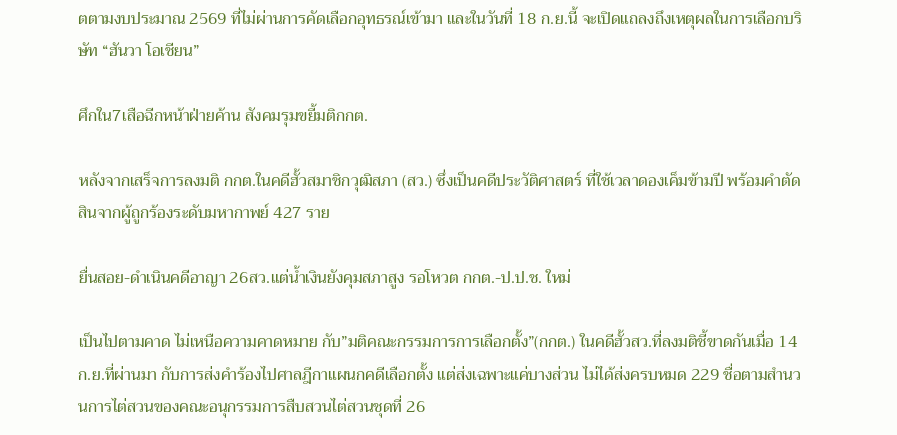ตตามงบประมาณ 2569 ที่ไม่ผ่านการคัดเลือกอุทธรณ์เข้ามา และในวันที่ 18 ก.ย.นี้ จะเปิดแถลงถึงเหตุผลในการเลือกบริษัท “ฮันวา โอเชียน”

ศึกใน7เสือฉีกหน้าฝ่ายค้าน สังคมรุมขยี้มติกกต.

หลังจากเสร็จการลงมติ กกต.ในคดีฮั้วสมาชิกวุฒิสภา (สว.) ซึ่งเป็นคดีประวัติศาสตร์ ที่ใช้เวลาดองเค็มข้ามปี พร้อมคำตัดสินจากผู้ถูกร้องระดับมหากาพย์ 427 ราย

ยื่นสอย-ดำเนินคดีอาญา 26สว.แต่น้ำเงินยังคุมสภาสูง รอโหวต กกต.-ป.ป.ช. ใหม่

เป็นไปตามคาด ไม่เหนือความคาดหมาย กับ”มติคณะกรรมการการเลือกตั้ง”(กกต.) ในคดีฮั้วสว.ที่ลงมติชี้ขาดกันเมื่อ 14 ก.ย.ที่ผ่านมา กับการส่งคำร้องไปศาลฎีกาแผนกคดีเลือกตั้ง แต่ส่งเฉพาะแค่บางส่วน ไม่ได้ส่งครบหมด 229 ชื่อตามสำนวนการไต่สวนของคณะอนุกรรมการสืบสวนไต่สวนชุดที่ 26